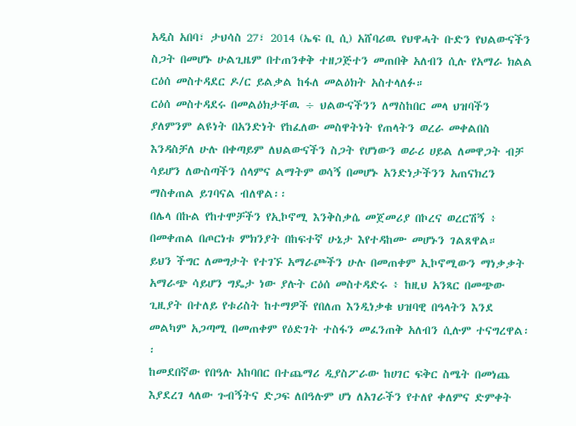አዲስ አበባ፣ ታህሳስ 27፣ 2014 (ኤፍ ቢ ሲ) አሸባሪዉ የህዋሓት ቡድን የህልውናችን ስጋት በመሆኑ ሁልጊዜም በተጠንቀቅ ተዘጋጅተን መጠበቅ አለብን ሲሉ የአማራ ክልል ርዕሰ መስተዳደር ዶ/ር ይልቃል ከፋለ መልዕክት አስተላለፉ።
ርዕሰ መስተዳደሩ በመልዕክታቸዉ ÷ ህልውናችንን ለማስከበር መላ ህዝባችን ያለምንም ልዩነት በአንድነት የከፈለው መስዋትነት የጠላትን ወረራ መቀልበስ እንዳስቻለ ሁሉ በቀጣይም ለህልውናችን ስጋት የሆነውን ወራሪ ሀይል ለመዋጋት ብቻ ሳይሆን ለውስጣችን ሰላምና ልማትም ወሳኝ በመሆኑ አንድነታችንን አጠናክረን ማስቀጠል ይገባናል ብለዋል፡፡
በሌላ በኩል የከተሞቻችን የኢኮኖሚ እንቅስቃሴ መጀመሪያ በኮረና ወረርሽኝ ፥ በመቀጠል በጦርነቱ ምክንያት በከፍተኛ ሁኔታ እየተዳከሙ መሆኑን ገልጸዋል።
ይህን ችግር ለመግታት የተገኙ አማራጮችን ሁሉ በመጠቀም ኢኮኖሚውን ማነቃቃት አማራጭ ሳይሆን ግዴታ ነው ያሉት ርዕሰ መስተዳድሩ ፥ ከዚህ አንጻር በመጭው ጊዚያት በተለይ የቱሪስት ከተማዎች የበለጠ እንዲነቃቁ ህዝባዊ በዓላትን እንደ መልካም አጋጣሚ በመጠቀም የዕድገት ተስፋን መፈንጠቅ አለብን ሲሉም ተናግረዋል፡፡
ከመደበኛው የበዓሉ አከባበር በተጨማሪ ዲያስፖራው ከሀገር ፍቅር ስሜት በመነጨ እያደረገ ላለው ጉብኝትና ድጋፍ ለበዓሉም ሆነ ለአገራችን የተለየ ቀለምና ድምቀት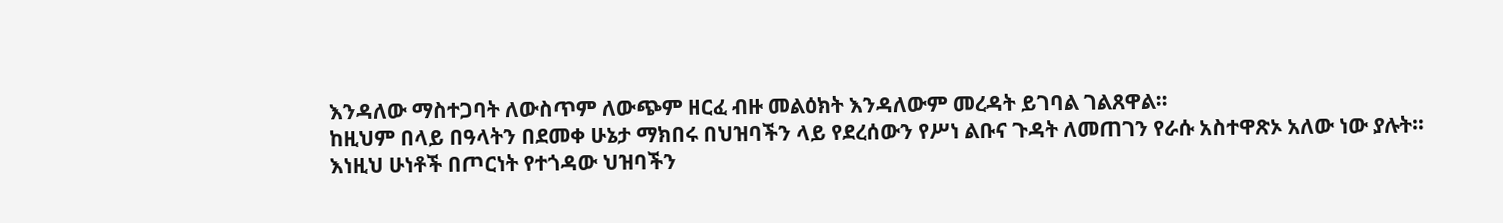እንዳለው ማስተጋባት ለውስጥም ለውጭም ዘርፈ ብዙ መልዕክት እንዳለውም መረዳት ይገባል ገልጸዋል።
ከዚህም በላይ በዓላትን በደመቀ ሁኔታ ማክበሩ በህዝባችን ላይ የደረሰውን የሥነ ልቡና ጉዳት ለመጠገን የራሱ አስተዋጽኦ አለው ነው ያሉት።
እነዚህ ሁነቶች በጦርነት የተጎዳው ህዝባችን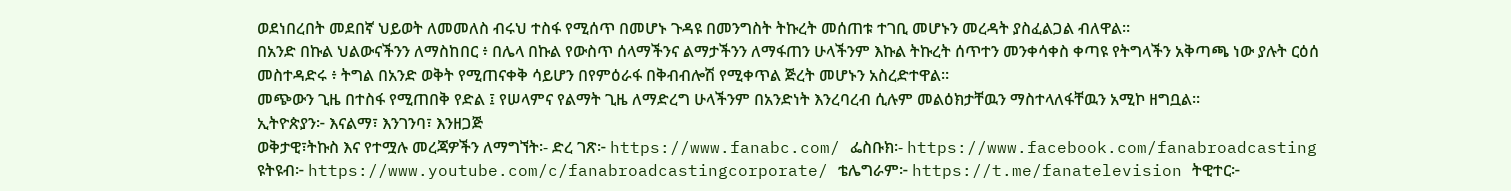ወደነበረበት መደበኛ ህይወት ለመመለስ ብሩህ ተስፋ የሚሰጥ በመሆኑ ጉዳዩ በመንግስት ትኩረት መሰጠቱ ተገቢ መሆኑን መረዳት ያስፈልጋል ብለዋል።
በአንድ በኩል ህልውናችንን ለማስከበር ፥ በሌላ በኩል የውስጥ ሰላማችንና ልማታችንን ለማፋጠን ሁላችንም እኩል ትኩረት ሰጥተን መንቀሳቀስ ቀጣዩ የትግላችን አቅጣጫ ነው ያሉት ርዕሰ መስተዳድሩ ፥ ትግል በአንድ ወቅት የሚጠናቀቅ ሳይሆን በየምዕራፋ በቅብብሎሽ የሚቀጥል ጅረት መሆኑን አስረድተዋል።
መጭውን ጊዜ በተስፋ የሚጠበቅ የድል ፤ የሠላምና የልማት ጊዜ ለማድረግ ሁላችንም በአንድነት እንረባረብ ሲሉም መልዕክታቸዉን ማስተላለፋቸዉን አሚኮ ዘግቧል፡፡
ኢትዮጵያን፦ እናልማ፣ እንገንባ፣ እንዘጋጅ
ወቅታዊ፣ትኩስ እና የተሟሉ መረጃዎችን ለማግኘት፡- ድረ ገጽ፦ https://www.fanabc.com/ ፌስቡክ፡- https://www.facebook.com/fanabroadcasting ዩትዩብ፦ https://www.youtube.com/c/fanabroadcastingcorporate/ ቴሌግራም፦ https://t.me/fanatelevision ትዊተር፦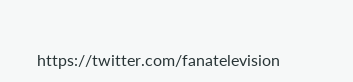https://twitter.com/fanatelevision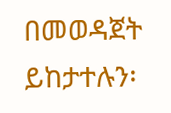በመወዳጀት ይከታተሉን፡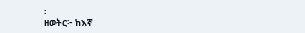፡
ዘወትር፦ ከእኛ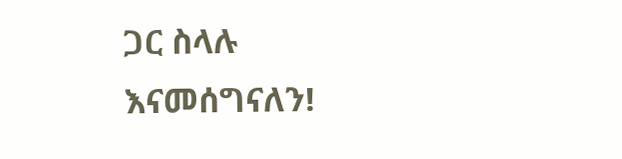ጋር ስላሉ እናመሰግናለን!